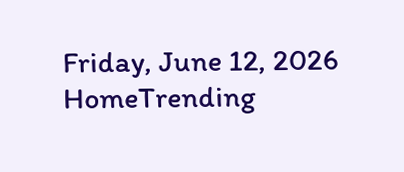Friday, June 12, 2026
HomeTrending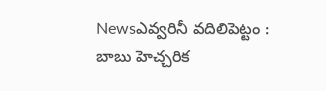Newsఎవ్వరినీ వదిలిపెట్టం : బాబు హెచ్చరిక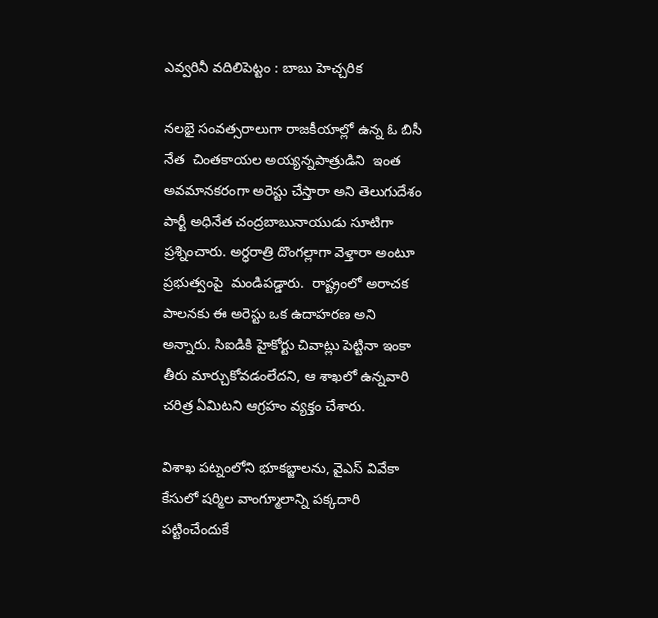ఎవ్వరినీ వదిలిపెట్టం : బాబు హెచ్చరిక

నలభై సంవత్సరాలుగా రాజకీయాల్లో ఉన్న ఓ బిసీ నేత  చింతకాయల అయ్యన్నపాత్రుడిని  ఇంత అవమానకరంగా అరెస్టు చేస్తారా అని తెలుగుదేశం పార్టీ అధినేత చంద్రబాబునాయుడు సూటిగా ప్రశ్నించారు. అర్ధరాత్రి దొంగల్లాగా వెళ్తారా అంటూ ప్రభుత్వంపై  మండిపడ్డారు.  రాష్ట్రంలో అరాచక పాలనకు ఈ అరెస్టు ఒక ఉదాహరణ అని అన్నారు. సిఐడికి హైకోర్టు చివాట్లు పెట్టినా ఇంకా తీరు మార్చుకోవడంలేదని, ఆ శాఖలో ఉన్నవారి చరిత్ర ఏమిటని ఆగ్రహం వ్యక్తం చేశారు.

విశాఖ పట్నంలోని భూకబ్జాలను, వైఎస్ వివేకా కేసులో షర్మిల వాంగ్మూలాన్ని పక్కదారి పట్టించేందుకే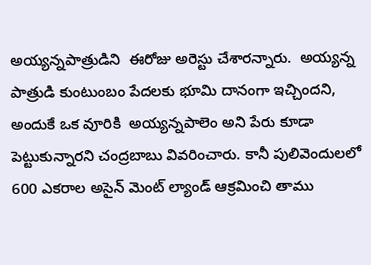అయ్యన్నపాత్రుడిని  ఈరోజు అరెస్టు చేశారన్నారు.  అయ్యన్న పాత్రుడి కుంటుంబం పేదలకు భూమి దానంగా ఇచ్చిందని, అందుకే ఒక వూరికి  అయ్యన్నపాలెం అని పేరు కూడా పెట్టుకున్నారని చంద్రబాబు వివరించారు. కానీ పులివెందులలో 600 ఎకరాల అసైన్ మెంట్ ల్యాండ్ ఆక్రమించి తాము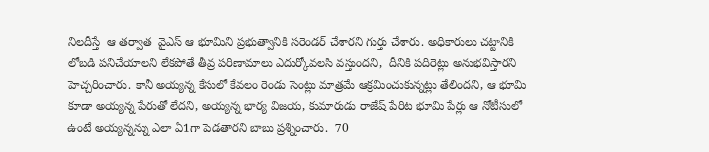నిలదీస్తే  ఆ తర్వాత  వైఎస్ ఆ భూమిని ప్రభుత్వానికి సరెండర్ చేశారని గుర్తు చేశారు. అధికారులు చట్టానికి లోబడి పనిచేయాలని లేకపోతే తీవ్ర పరిణామాలు ఎదుర్కోవలసి వస్తుందని,  దీనికి పదిరెట్లు అనుభవిస్తారని హెచ్చరించారు. కానీ అయ్యన్న కేసులో కేవలం రెండు సెంట్లు మాత్రమే ఆక్రమించుకున్నట్లు తేలిందని, ఆ భూమి కూడా అయ్యన్న పేరుతో లేదని, అయ్యన్న భార్య విజయ, కుమారుడు రాజేష్ పేరిట భూమి పేర్లు ఆ నోటీసులో ఉంటే అయ్యన్నన్ను ఎలా ఏ1గా పెడతారని బాబు ప్రశ్నించారు.  70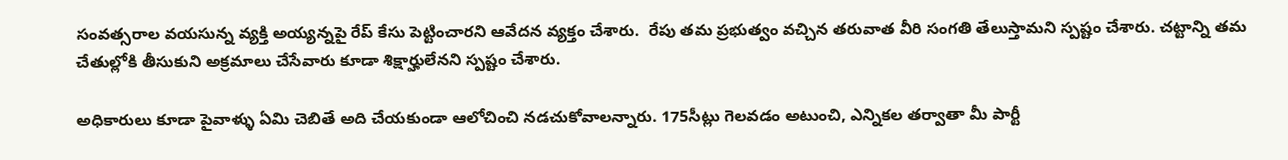సంవత్సరాల వయసున్న వ్యక్తి అయ్యన్నపై రేప్ కేసు పెట్టించారని ఆవేదన వ్యక్తం చేశారు.  రేపు తమ ప్రభుత్వం వచ్చిన తరువాత వీరి సంగతి తేలుస్తామని స్పష్టం చేశారు. చట్టాన్ని తమ చేతుల్లోకి తీసుకుని అక్రమాలు చేసేవారు కూడా శిక్షార్హులేనని స్పష్టం చేశారు.

అధికారులు కూడా పైవాళ్ళు ఏమి చెబితే అది చేయకుండా ఆలోచించి నడచుకోవాలన్నారు. 175సీట్లు గెలవడం అటుంచి, ఎన్నికల తర్వాతా మీ పార్టీ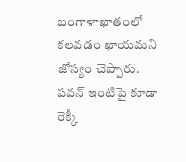బంగాళాఖాతంలో కలవడం ఖాయమని జోస్యం చెప్పారు.  పవన్ ఇంటిపై కూడా రెక్కీ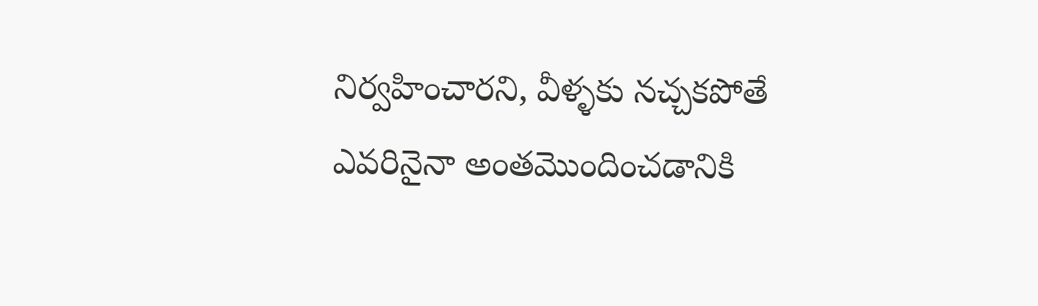నిర్వహించారని, వీళ్ళకు నచ్చకపోతే ఎవరినైనా అంతమొందించడానికి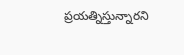ప్రయత్నిస్తున్నారని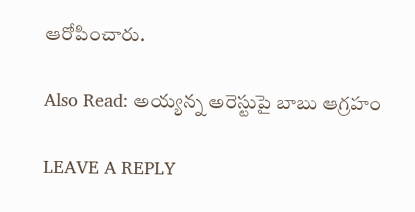ఆరోపించారు.

Also Read: అయ్యన్న అరెస్టుపై బాబు ఆగ్రహం

LEAVE A REPLY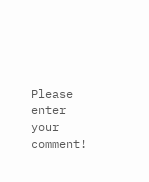Please enter your comment!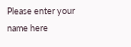Please enter your name here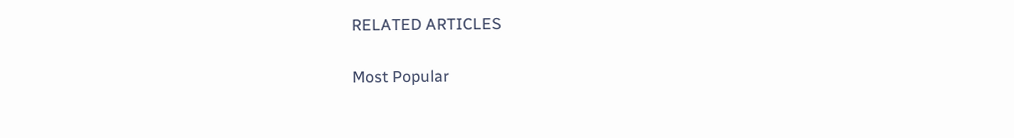RELATED ARTICLES

Most Popular